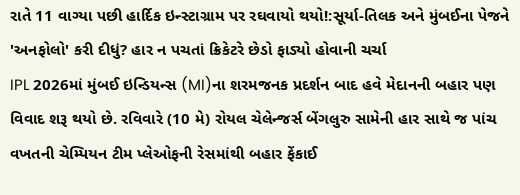રાતે 11 વાગ્યા પછી હાર્દિક ઇન્સ્ટાગ્રામ પર રઘવાયો થયો!:સૂર્યા-તિલક અને મુંબઈના પેજને 'અનફોલો' કરી દીધું? હાર ન પચતાં ક્રિકેટરે છેડો ફાડ્યો હોવાની ચર્ચા
IPL 2026માં મુંબઈ ઇન્ડિયન્સ (MI)ના શરમજનક પ્રદર્શન બાદ હવે મેદાનની બહાર પણ વિવાદ શરૂ થયો છે. રવિવારે (10 મે) રોયલ ચેલેન્જર્સ બેંગલુરુ સામેની હાર સાથે જ પાંચ વખતની ચેમ્પિયન ટીમ પ્લેઓફની રેસમાંથી બહાર ફેંકાઈ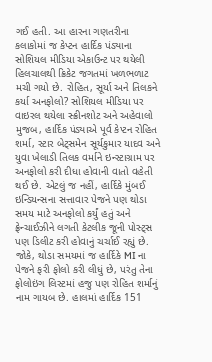ગઈ હતી. આ હારના ગણતરીના કલાકોમાં જ કેપ્ટન હાર્દિક પંડ્યાના સોશિયલ મીડિયા એકાઉન્ટ પર થયેલી હિલચાલથી ક્રિકેટ જગતમાં ખળભળાટ મચી ગયો છે. રોહિત, સૂર્યા અને તિલકને કર્યા અનફોલો? સોશિયલ મીડિયા પર વાઇરલ થયેલા સ્ક્રીનશોટ અને અહેવાલો મુજબ, હાર્દિક પંડ્યાએ પૂર્વ કેપ્ટન રોહિત શર્મા, સ્ટાર બેટ્સમેન સૂર્યકુમાર યાદવ અને યુવા ખેલાડી તિલક વર્માને ઇન્સ્ટાગ્રામ પર અનફોલો કરી દીધા હોવાની વાતો વહેતી થઈ છે. એટલું જ નહીં, હાર્દિકે મુંબઈ ઇન્ડિયન્સના સત્તાવાર પેજને પણ થોડા સમય માટે અનફોલો કર્યું હતું અને ફ્રેન્ચાઈઝીને લગતી કેટલીક જૂની પોસ્ટ્સ પણ ડિલીટ કરી હોવાનું ચર્ચાઈ રહ્યું છે. જોકે, થોડા સમયમાં જ હાર્દિકે MI ના પેજને ફરી ફોલો કરી લીધું છે, પરંતુ તેના ફોલોઇંગ લિસ્ટમાં હજુ પણ રોહિત શર્માનું નામ ગાયબ છે. હાલમાં હાર્દિક 151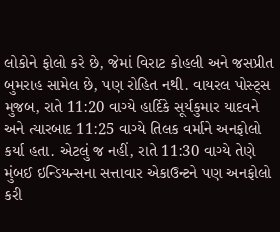લોકોને ફોલો કરે છે, જેમાં વિરાટ કોહલી અને જસપ્રીત બુમરાહ સામેલ છે, પણ રોહિત નથી. વાયરલ પોસ્ટ્સ મુજબ, રાતે 11:20 વાગ્યે હાર્દિકે સૂર્યકુમાર યાદવને અને ત્યારબાદ 11:25 વાગ્યે તિલક વર્માને અનફોલો કર્યા હતા. એટલું જ નહીં, રાતે 11:30 વાગ્યે તેણે મુંબઈ ઇન્ડિયન્સના સત્તાવાર એકાઉન્ટને પણ અનફોલો કરી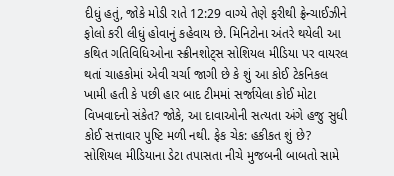દીધું હતું, જોકે મોડી રાતે 12:29 વાગ્યે તેણે ફરીથી ફ્રેન્ચાઈઝીને ફોલો કરી લીધું હોવાનું કહેવાય છે. મિનિટોના અંતરે થયેલી આ કથિત ગતિવિધિઓના સ્ક્રીનશોટ્સ સોશિયલ મીડિયા પર વાયરલ થતાં ચાહકોમાં એવી ચર્ચા જાગી છે કે શું આ કોઈ ટેકનિકલ ખામી હતી કે પછી હાર બાદ ટીમમાં સર્જાયેલા કોઈ મોટા વિખવાદનો સંકેત? જોકે, આ દાવાઓની સત્યતા અંગે હજુ સુધી કોઈ સત્તાવાર પુષ્ટિ મળી નથી. ફેક ચેક: હકીકત શું છે? સોશિયલ મીડિયાના ડેટા તપાસતા નીચે મુજબની બાબતો સામે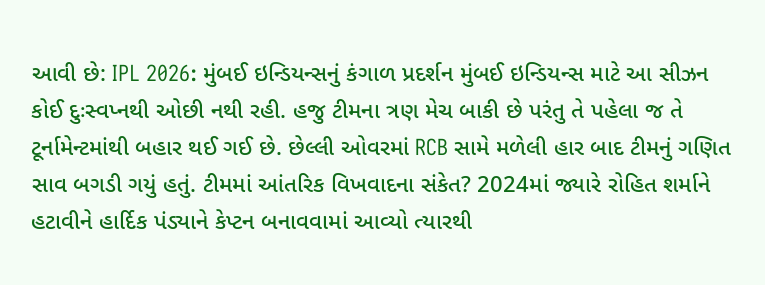આવી છે: IPL 2026: મુંબઈ ઇન્ડિયન્સનું કંગાળ પ્રદર્શન મુંબઈ ઇન્ડિયન્સ માટે આ સીઝન કોઈ દુઃસ્વપ્નથી ઓછી નથી રહી. હજુ ટીમના ત્રણ મેચ બાકી છે પરંતુ તે પહેલા જ તે ટૂર્નામેન્ટમાંથી બહાર થઈ ગઈ છે. છેલ્લી ઓવરમાં RCB સામે મળેલી હાર બાદ ટીમનું ગણિત સાવ બગડી ગયું હતું. ટીમમાં આંતરિક વિખવાદના સંકેત? 2024માં જ્યારે રોહિત શર્માને હટાવીને હાર્દિક પંડ્યાને કેપ્ટન બનાવવામાં આવ્યો ત્યારથી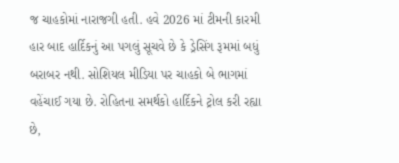જ ચાહકોમાં નારાજગી હતી. હવે 2026 માં ટીમની કારમી હાર બાદ હાર્દિકનું આ પગલું સૂચવે છે કે ડ્રેસિંગ રૂમમાં બધું બરાબર નથી. સોશિયલ મીડિયા પર ચાહકો બે ભાગમાં વહેંચાઈ ગયા છે. રોહિતના સમર્થકો હાર્દિકને ટ્રોલ કરી રહ્યા છે,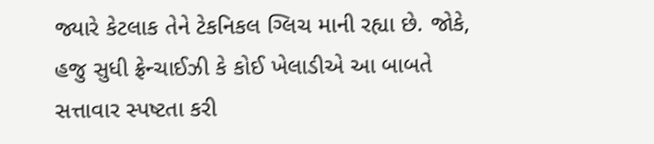જ્યારે કેટલાક તેને ટેકનિકલ ગ્લિચ માની રહ્યા છે. જોકે, હજુ સુધી ફ્રેન્ચાઈઝી કે કોઈ ખેલાડીએ આ બાબતે સત્તાવાર સ્પષ્ટતા કરી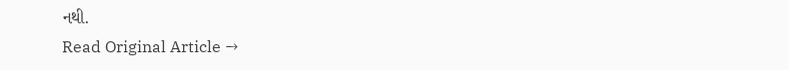નથી.
Read Original Article →